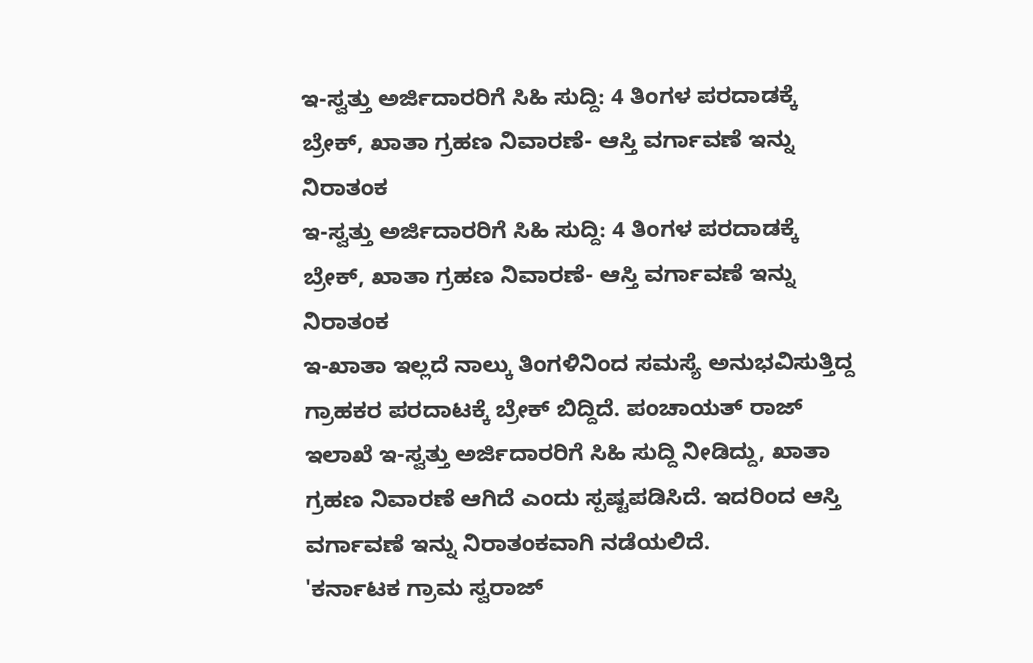ಇ-ಸ್ವತ್ತು ಅರ್ಜಿದಾರರಿಗೆ ಸಿಹಿ ಸುದ್ದಿ: 4 ತಿಂಗಳ ಪರದಾಡಕ್ಕೆ ಬ್ರೇಕ್, ಖಾತಾ ಗ್ರಹಣ ನಿವಾರಣೆ- ಆಸ್ತಿ ವರ್ಗಾವಣೆ ಇನ್ನು ನಿರಾತಂಕ
ಇ-ಸ್ವತ್ತು ಅರ್ಜಿದಾರರಿಗೆ ಸಿಹಿ ಸುದ್ದಿ: 4 ತಿಂಗಳ ಪರದಾಡಕ್ಕೆ ಬ್ರೇಕ್, ಖಾತಾ ಗ್ರಹಣ ನಿವಾರಣೆ- ಆಸ್ತಿ ವರ್ಗಾವಣೆ ಇನ್ನು ನಿರಾತಂಕ
ಇ-ಖಾತಾ ಇಲ್ಲದೆ ನಾಲ್ಕು ತಿಂಗಳಿನಿಂದ ಸಮಸ್ಯೆ ಅನುಭವಿಸುತ್ತಿದ್ದ ಗ್ರಾಹಕರ ಪರದಾಟಕ್ಕೆ ಬ್ರೇಕ್ ಬಿದ್ದಿದೆ. ಪಂಚಾಯತ್ ರಾಜ್ ಇಲಾಖೆ ಇ-ಸ್ವತ್ತು ಅರ್ಜಿದಾರರಿಗೆ ಸಿಹಿ ಸುದ್ದಿ ನೀಡಿದ್ದು, ಖಾತಾ ಗ್ರಹಣ ನಿವಾರಣೆ ಆಗಿದೆ ಎಂದು ಸ್ಪಷ್ಟಪಡಿಸಿದೆ. ಇದರಿಂದ ಆಸ್ತಿ ವರ್ಗಾವಣೆ ಇನ್ನು ನಿರಾತಂಕವಾಗಿ ನಡೆಯಲಿದೆ.
'ಕರ್ನಾಟಕ ಗ್ರಾಮ ಸ್ವರಾಜ್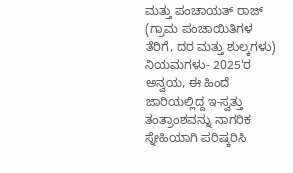ಮತ್ತು ಪಂಚಾಯತ್ ರಾಜ್ (ಗ್ರಾಮ ಪಂಚಾಯಿತಿಗಳ ತೆರಿಗೆ, ದರ ಮತ್ತು ಶುಲ್ಕಗಳು) ನಿಯಮಗಳು- 2025'ರ ಅನ್ವಯ, ಈ ಹಿಂದೆ ಜಾರಿಯಲ್ಲಿದ್ದ ಇ-ಸ್ವತ್ತು ತಂತ್ರಾಂಶವನ್ನು ನಾಗರಿಕ ಸ್ನೇಹಿಯಾಗಿ ಪರಿಷ್ಕರಿಸಿ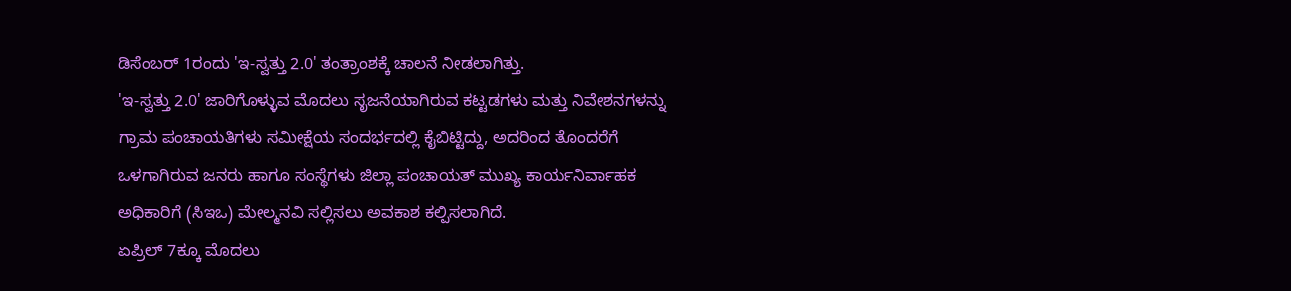ಡಿಸೆಂಬರ್ 1ರಂದು 'ಇ-ಸ್ವತ್ತು 2.0' ತಂತ್ರಾಂಶಕ್ಕೆ ಚಾಲನೆ ನೀಡಲಾಗಿತ್ತು.
'ಇ-ಸ್ವತ್ತು 2.0' ಜಾರಿಗೊಳ್ಳುವ ಮೊದಲು ಸೃಜನೆಯಾಗಿರುವ ಕಟ್ಟಡಗಳು ಮತ್ತು ನಿವೇಶನಗಳನ್ನು ಗ್ರಾಮ ಪಂಚಾಯತಿಗಳು ಸಮೀಕ್ಷೆಯ ಸಂದರ್ಭದಲ್ಲಿ ಕೈಬಿಟ್ಟಿದ್ದು, ಅದರಿಂದ ತೊಂದರೆಗೆ ಒಳಗಾಗಿರುವ ಜನರು ಹಾಗೂ ಸಂಸ್ಥೆಗಳು ಜಿಲ್ಲಾ ಪಂಚಾಯತ್ ಮುಖ್ಯ ಕಾರ್ಯನಿರ್ವಾಹಕ ಅಧಿಕಾರಿಗೆ (ಸಿಇಒ) ಮೇಲ್ಮನವಿ ಸಲ್ಲಿಸಲು ಅವಕಾಶ ಕಲ್ಪಿಸಲಾಗಿದೆ.
ಏಪ್ರಿಲ್ 7ಕ್ಕೂ ಮೊದಲು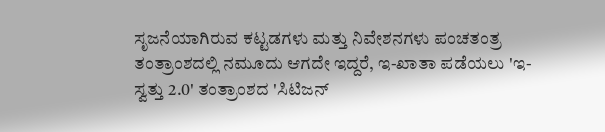ಸೃಜನೆಯಾಗಿರುವ ಕಟ್ಟಡಗಳು ಮತ್ತು ನಿವೇಶನಗಳು ಪಂಚತಂತ್ರ ತಂತ್ರಾಂಶದಲ್ಲಿ ನಮೂದು ಆಗದೇ ಇದ್ದರೆ, ಇ-ಖಾತಾ ಪಡೆಯಲು 'ಇ-ಸ್ವತ್ತು 2.0' ತಂತ್ರಾಂಶದ 'ಸಿಟಿಜನ್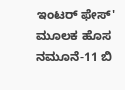ಇಂಟರ್ ಫೇಸ್' ಮೂಲಕ ಹೊಸ ನಮೂನೆ-11 ಬಿ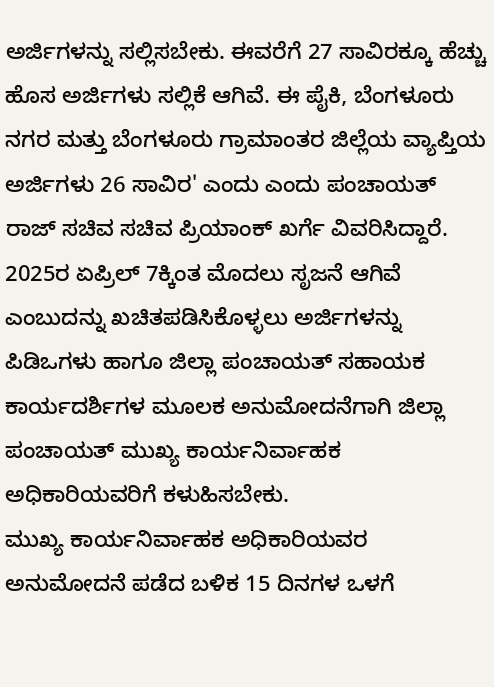ಅರ್ಜಿಗಳನ್ನು ಸಲ್ಲಿಸಬೇಕು. ಈವರೆಗೆ 27 ಸಾವಿರಕ್ಕೂ ಹೆಚ್ಚು ಹೊಸ ಅರ್ಜಿಗಳು ಸಲ್ಲಿಕೆ ಆಗಿವೆ. ಈ ಪೈಕಿ, ಬೆಂಗಳೂರು ನಗರ ಮತ್ತು ಬೆಂಗಳೂರು ಗ್ರಾಮಾಂತರ ಜಿಲ್ಲೆಯ ವ್ಯಾಪ್ತಿಯ ಅರ್ಜಿಗಳು 26 ಸಾವಿರ' ಎಂದು ಎಂದು ಪಂಚಾಯತ್ ರಾಜ್ ಸಚಿವ ಸಚಿವ ಪ್ರಿಯಾಂಕ್ ಖರ್ಗೆ ವಿವರಿಸಿದ್ದಾರೆ.
2025ರ ಏಪ್ರಿಲ್ 7ಕ್ಕಿಂತ ಮೊದಲು ಸೃಜನೆ ಆಗಿವೆ ಎಂಬುದನ್ನು ಖಚಿತಪಡಿಸಿಕೊಳ್ಳಲು ಅರ್ಜಿಗಳನ್ನು ಪಿಡಿಒಗಳು ಹಾಗೂ ಜಿಲ್ಲಾ ಪಂಚಾಯತ್ ಸಹಾಯಕ ಕಾರ್ಯದರ್ಶಿಗಳ ಮೂಲಕ ಅನುಮೋದನೆಗಾಗಿ ಜಿಲ್ಲಾ ಪಂಚಾಯತ್ ಮುಖ್ಯ ಕಾರ್ಯನಿರ್ವಾಹಕ ಅಧಿಕಾರಿಯವರಿಗೆ ಕಳುಹಿಸಬೇಕು.
ಮುಖ್ಯ ಕಾರ್ಯನಿರ್ವಾಹಕ ಅಧಿಕಾರಿಯವರ ಅನುಮೋದನೆ ಪಡೆದ ಬಳಿಕ 15 ದಿನಗಳ ಒಳಗೆ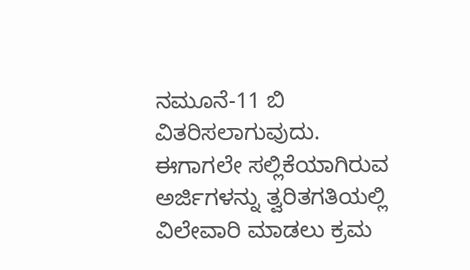ನಮೂನೆ-11 ಬಿ ವಿತರಿಸಲಾಗುವುದು. ಈಗಾಗಲೇ ಸಲ್ಲಿಕೆಯಾಗಿರುವ ಅರ್ಜಿಗಳನ್ನು ತ್ವರಿತಗತಿಯಲ್ಲಿ ವಿಲೇವಾರಿ ಮಾಡಲು ಕ್ರಮ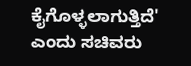ಕೈಗೊಳ್ಳಲಾಗುತ್ತಿದೆ' ಎಂದು ಸಚಿವರು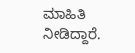ಮಾಹಿತಿ ನೀಡಿದ್ದಾರೆ.